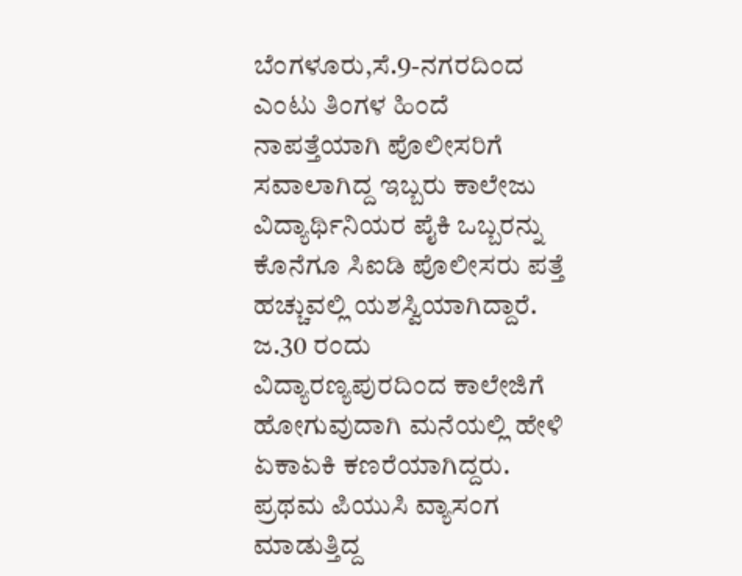ಬೆಂಗಳೂರು,ಸೆ.9-ನಗರದಿಂದ ಎಂಟು ತಿಂಗಳ ಹಿಂದೆ ನಾಪತ್ತೆಯಾಗಿ ಪೊಲೀಸರಿಗೆ ಸವಾಲಾಗಿದ್ದ ಇಬ್ಬರು ಕಾಲೇಜು ವಿದ್ಯಾರ್ಥಿನಿಯರ ಪೈಕಿ ಒಬ್ಬರನ್ನು ಕೊನೆಗೂ ಸಿಐಡಿ ಪೊಲೀಸರು ಪತ್ತೆ ಹಚ್ಚುವಲ್ಲಿ ಯಶಸ್ವಿಯಾಗಿದ್ದಾರೆ. ಜ.30 ರಂದು ವಿದ್ಯಾರಣ್ಯಪುರದಿಂದ ಕಾಲೇಜಿಗೆ ಹೋಗುವುದಾಗಿ ಮನೆಯಲ್ಲಿ ಹೇಳಿ ಏಕಾಏಕಿ ಕಣರೆಯಾಗಿದ್ದರು.
ಪ್ರಥಮ ಪಿಯುಸಿ ವ್ಯಾಸಂಗ ಮಾಡುತ್ತಿದ್ದ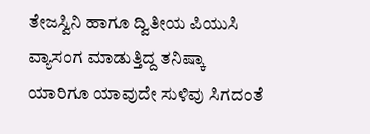ತೇಜಸ್ವಿನಿ ಹಾಗೂ ದ್ವಿತೀಯ ಪಿಯುಸಿ ವ್ಯಾಸಂಗ ಮಾಡುತ್ತಿದ್ದ ತನಿಷ್ಕಾ ಯಾರಿಗೂ ಯಾವುದೇ ಸುಳಿವು ಸಿಗದಂತೆ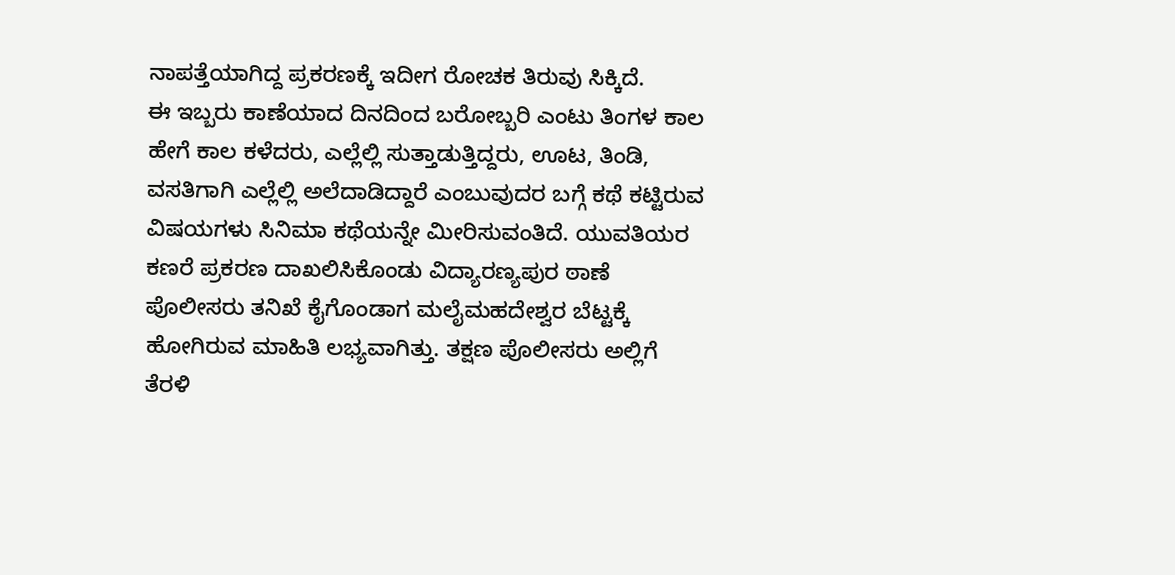ನಾಪತ್ತೆಯಾಗಿದ್ದ ಪ್ರಕರಣಕ್ಕೆ ಇದೀಗ ರೋಚಕ ತಿರುವು ಸಿಕ್ಕಿದೆ.
ಈ ಇಬ್ಬರು ಕಾಣೆಯಾದ ದಿನದಿಂದ ಬರೋಬ್ಬರಿ ಎಂಟು ತಿಂಗಳ ಕಾಲ ಹೇಗೆ ಕಾಲ ಕಳೆದರು, ಎಲ್ಲೆಲ್ಲಿ ಸುತ್ತಾಡುತ್ತಿದ್ದರು, ಊಟ, ತಿಂಡಿ, ವಸತಿಗಾಗಿ ಎಲ್ಲೆಲ್ಲಿ ಅಲೆದಾಡಿದ್ದಾರೆ ಎಂಬುವುದರ ಬಗ್ಗೆ ಕಥೆ ಕಟ್ಟಿರುವ ವಿಷಯಗಳು ಸಿನಿಮಾ ಕಥೆಯನ್ನೇ ಮೀರಿಸುವಂತಿದೆ. ಯುವತಿಯರ ಕಣರೆ ಪ್ರಕರಣ ದಾಖಲಿಸಿಕೊಂಡು ವಿದ್ಯಾರಣ್ಯಪುರ ಠಾಣೆ ಪೊಲೀಸರು ತನಿಖೆ ಕೈಗೊಂಡಾಗ ಮಲೈಮಹದೇಶ್ವರ ಬೆಟ್ಟಕ್ಕೆ ಹೋಗಿರುವ ಮಾಹಿತಿ ಲಭ್ಯವಾಗಿತ್ತು. ತಕ್ಷಣ ಪೊಲೀಸರು ಅಲ್ಲಿಗೆ ತೆರಳಿ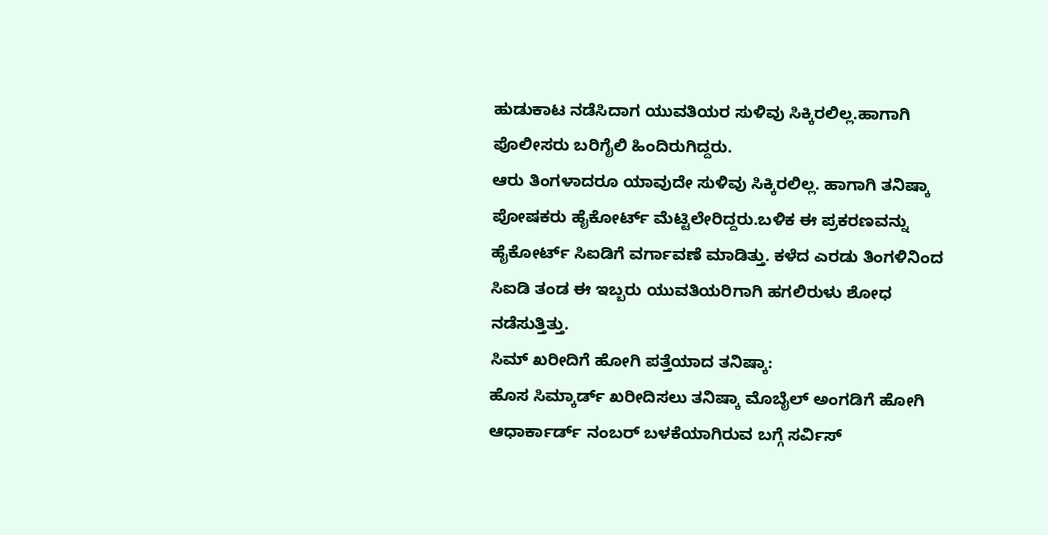ಹುಡುಕಾಟ ನಡೆಸಿದಾಗ ಯುವತಿಯರ ಸುಳಿವು ಸಿಕ್ಕಿರಲಿಲ್ಲ.ಹಾಗಾಗಿ ಪೊಲೀಸರು ಬರಿಗೈಲಿ ಹಿಂದಿರುಗಿದ್ದರು.
ಆರು ತಿಂಗಳಾದರೂ ಯಾವುದೇ ಸುಳಿವು ಸಿಕ್ಕಿರಲಿಲ್ಲ. ಹಾಗಾಗಿ ತನಿಷ್ಕಾ ಪೋಷಕರು ಹೈಕೋರ್ಟ್ ಮೆಟ್ಟಿಲೇರಿದ್ದರು.ಬಳಿಕ ಈ ಪ್ರಕರಣವನ್ನು ಹೈಕೋರ್ಟ್ ಸಿಐಡಿಗೆ ವರ್ಗಾವಣೆ ಮಾಡಿತ್ತು. ಕಳೆದ ಎರಡು ತಿಂಗಳಿನಿಂದ ಸಿಐಡಿ ತಂಡ ಈ ಇಬ್ಬರು ಯುವತಿಯರಿಗಾಗಿ ಹಗಲಿರುಳು ಶೋಧ ನಡೆಸುತ್ತಿತ್ತು.
ಸಿಮ್ ಖರೀದಿಗೆ ಹೋಗಿ ಪತ್ತೆಯಾದ ತನಿಷ್ಕಾ:
ಹೊಸ ಸಿಮ್ಕಾರ್ಡ್ ಖರೀದಿಸಲು ತನಿಷ್ಕಾ ಮೊಬೈಲ್ ಅಂಗಡಿಗೆ ಹೋಗಿ ಆಧಾರ್ಕಾರ್ಡ್ ನಂಬರ್ ಬಳಕೆಯಾಗಿರುವ ಬಗ್ಗೆ ಸರ್ವಿಸ್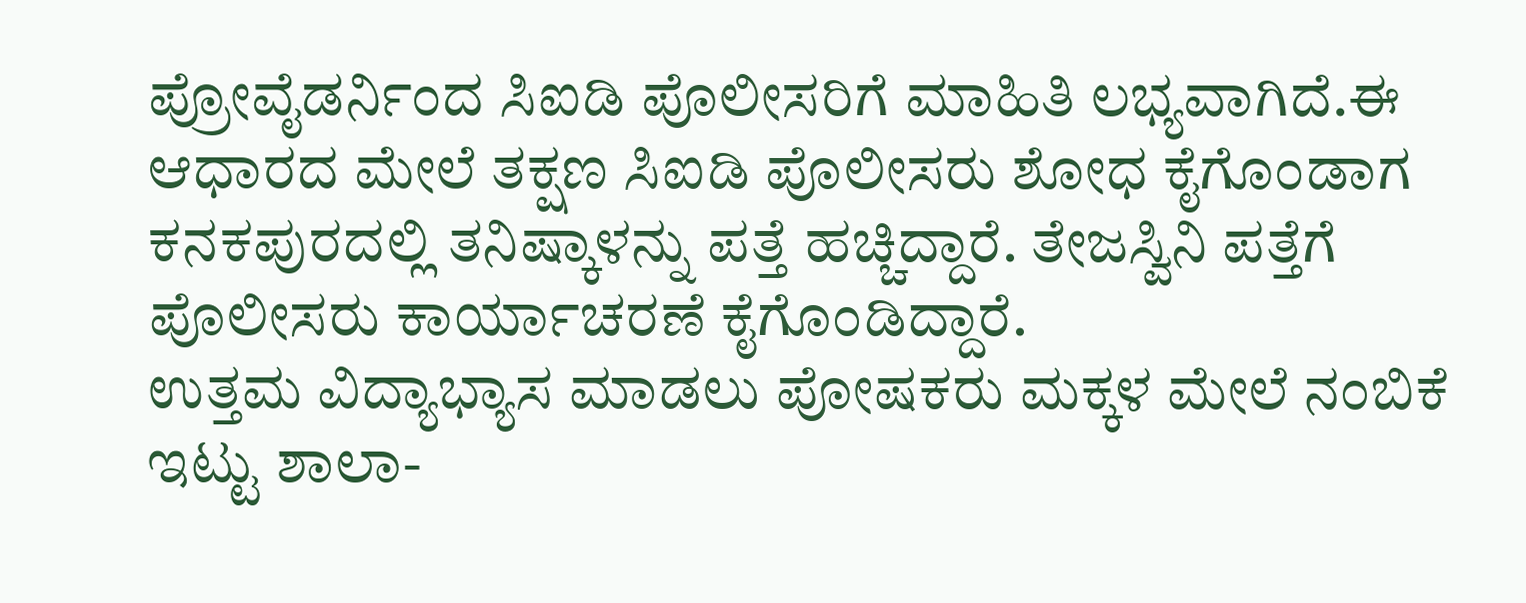ಪ್ರೋವೈಡರ್ನಿಂದ ಸಿಐಡಿ ಪೊಲೀಸರಿಗೆ ಮಾಹಿತಿ ಲಭ್ಯವಾಗಿದೆ.ಈ ಆಧಾರದ ಮೇಲೆ ತಕ್ಷಣ ಸಿಐಡಿ ಪೊಲೀಸರು ಶೋಧ ಕೈಗೊಂಡಾಗ ಕನಕಪುರದಲ್ಲಿ ತನಿಷ್ಕಾಳನ್ನು ಪತ್ತೆ ಹಚ್ಚಿದ್ದಾರೆ. ತೇಜಸ್ವಿನಿ ಪತ್ತೆಗೆ ಪೊಲೀಸರು ಕಾರ್ಯಾಚರಣೆ ಕೈಗೊಂಡಿದ್ದಾರೆ.
ಉತ್ತಮ ವಿದ್ಯಾಭ್ಯಾಸ ಮಾಡಲು ಪೋಷಕರು ಮಕ್ಕಳ ಮೇಲೆ ನಂಬಿಕೆ ಇಟ್ಟು ಶಾಲಾ-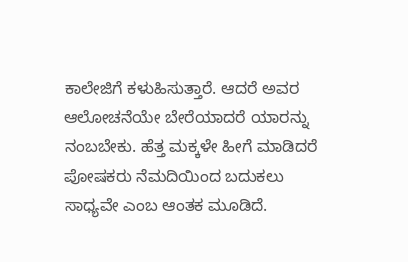ಕಾಲೇಜಿಗೆ ಕಳುಹಿಸುತ್ತಾರೆ. ಆದರೆ ಅವರ ಆಲೋಚನೆಯೇ ಬೇರೆಯಾದರೆ ಯಾರನ್ನು ನಂಬಬೇಕು. ಹೆತ್ತ ಮಕ್ಕಳೇ ಹೀಗೆ ಮಾಡಿದರೆ ಪೋಷಕರು ನೆಮದಿಯಿಂದ ಬದುಕಲು ಸಾಧ್ಯವೇ ಎಂಬ ಆಂತಕ ಮೂಡಿದೆ.